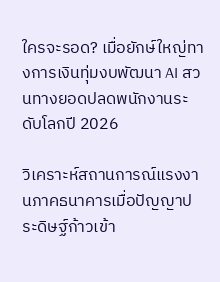ใครจะรอด? เมื่อยักษ์ใหญ่ทางการเงินทุ่มงบพัฒนา AI สวนทางยอดปลดพนักงานระดับโลกปี 2026

วิเคราะห์สถานการณ์แรงงานภาคธนาคารเมื่อปัญญาประดิษฐ์ก้าวเข้า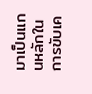มาเป็นแกนหลักในการขับเค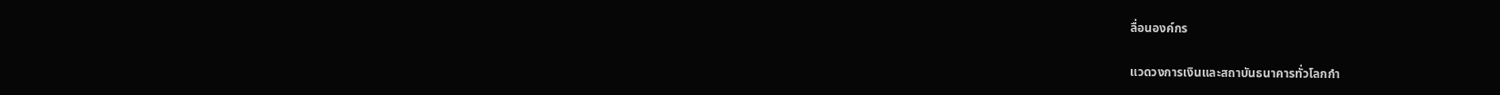ลื่อนองค์กร

แวดวงการเงินและสถาบันธนาคารทั่วโลกกำ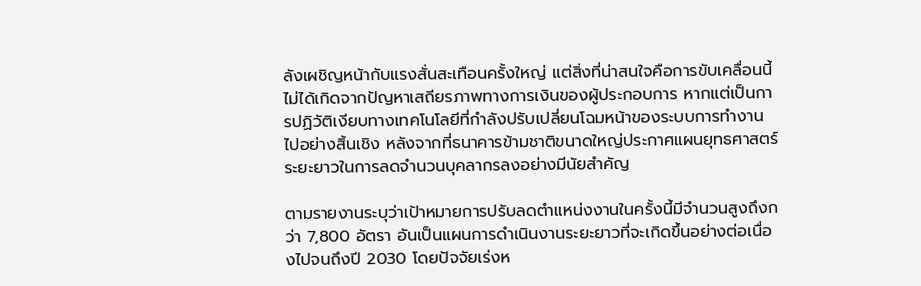ลังเผชิญหน้ากับแรงสั่นสะเทือนครั้งใหญ่ แต่สิ่งที่น่าสนใจคือการขับเคลื่อนนี้ไม่ได้เกิดจากปัญหาเสถียรภาพทางการเงินของผู้ประกอบการ หากแต่เป็นการปฏิวัติเงียบทางเทคโนโลยีที่กำลังปรับเปลี่ยนโฉมหน้าของระบบการทำงานไปอย่างสิ้นเชิง หลังจากที่ธนาคารข้ามชาติขนาดใหญ่ประกาศแผนยุทธศาสตร์ระยะยาวในการลดจำนวนบุคลากรลงอย่างมีนัยสำคัญ

ตามรายงานระบุว่าเป้าหมายการปรับลดตำแหน่งงานในครั้งนี้มีจำนวนสูงถึงกว่า 7,800 อัตรา อันเป็นแผนการดำเนินงานระยะยาวที่จะเกิดขึ้นอย่างต่อเนื่องไปจนถึงปี 2030 โดยปัจจัยเร่งห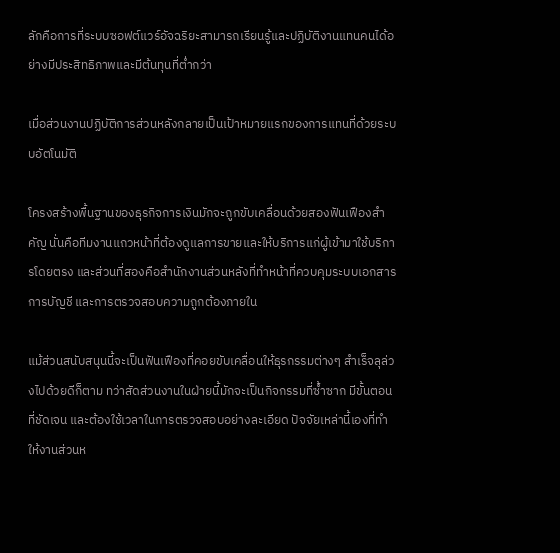ลักคือการที่ระบบซอฟต์แวร์อัจฉริยะสามารถเรียนรู้และปฏิบัติงานแทนคนได้อย่างมีประสิทธิภาพและมีต้นทุนที่ต่ำกว่า

เมื่อส่วนงานปฏิบัติการส่วนหลังกลายเป็นเป้าหมายแรกของการแทนที่ด้วยระบบอัตโนมัติ

โครงสร้างพื้นฐานของธุรกิจการเงินมักจะถูกขับเคลื่อนด้วยสองฟันเฟืองสำคัญ นั่นคือทีมงานแถวหน้าที่ต้องดูแลการขายและให้บริการแก่ผู้เข้ามาใช้บริการโดยตรง และส่วนที่สองคือสำนักงานส่วนหลังที่ทำหน้าที่ควบคุมระบบเอกสาร การบัญชี และการตรวจสอบความถูกต้องภายใน

แม้ส่วนสนับสนุนนี้จะเป็นฟันเฟืองที่คอยขับเคลื่อนให้ธุรกรรมต่างๆ สำเร็จลุล่วงไปด้วยดีก็ตาม ทว่าสัดส่วนงานในฝ่ายนี้มักจะเป็นกิจกรรมที่ซ้ำซาก มีขั้นตอนที่ชัดเจน และต้องใช้เวลาในการตรวจสอบอย่างละเอียด ปัจจัยเหล่านี้เองที่ทำให้งานส่วนห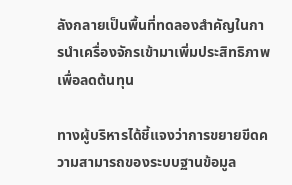ลังกลายเป็นพื้นที่ทดลองสำคัญในการนำเครื่องจักรเข้ามาเพิ่มประสิทธิภาพเพื่อลดต้นทุน

ทางผู้บริหารได้ชี้แจงว่าการขยายขีดความสามารถของระบบฐานข้อมูล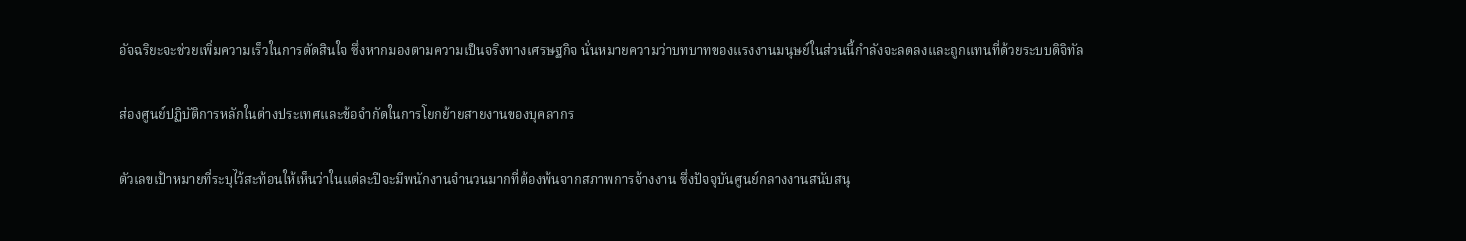อัจฉริยะจะช่วยเพิ่มความเร็วในการตัดสินใจ ซึ่งหากมองตามความเป็นจริงทางเศรษฐกิจ นั่นหมายความว่าบทบาทของแรงงานมนุษย์ในส่วนนี้กำลังจะลดลงและถูกแทนที่ด้วยระบบดิจิทัล

ส่องศูนย์ปฏิบัติการหลักในต่างประเทศและข้อจำกัดในการโยกย้ายสายงานของบุคลากร

ตัวเลขเป้าหมายที่ระบุไว้สะท้อนให้เห็นว่าในแต่ละปีจะมีพนักงานจำนวนมากที่ต้องพ้นจากสภาพการจ้างงาน ซึ่งปัจจุบันศูนย์กลางงานสนับสนุ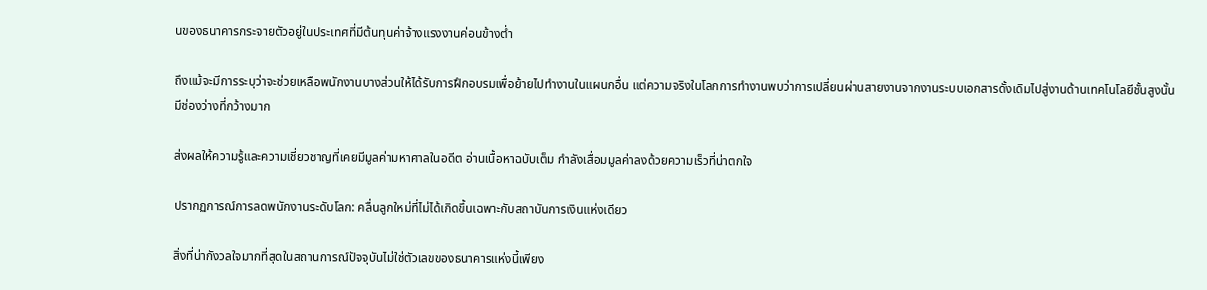นของธนาคารกระจายตัวอยู่ในประเทศที่มีต้นทุนค่าจ้างแรงงานค่อนข้างต่ำ

ถึงแม้จะมีการระบุว่าจะช่วยเหลือพนักงานบางส่วนให้ได้รับการฝึกอบรมเพื่อย้ายไปทำงานในแผนกอื่น แต่ความจริงในโลกการทำงานพบว่าการเปลี่ยนผ่านสายงานจากงานระบบเอกสารดั้งเดิมไปสู่งานด้านเทคโนโลยีชั้นสูงนั้นมีช่องว่างที่กว้างมาก

ส่งผลให้ความรู้และความเชี่ยวชาญที่เคยมีมูลค่ามหาศาลในอดีต อ่านเนื้อหาฉบับเต็ม กำลังเสื่อมมูลค่าลงด้วยความเร็วที่น่าตกใจ

ปรากฏการณ์การลดพนักงานระดับโลก: คลื่นลูกใหม่ที่ไม่ได้เกิดขึ้นเฉพาะกับสถาบันการเงินแห่งเดียว

สิ่งที่น่ากังวลใจมากที่สุดในสถานการณ์ปัจจุบันไม่ใช่ตัวเลขของธนาคารแห่งนี้เพียง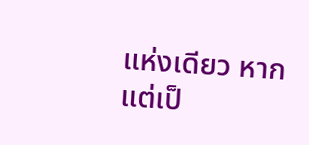แห่งเดียว หากแต่เป็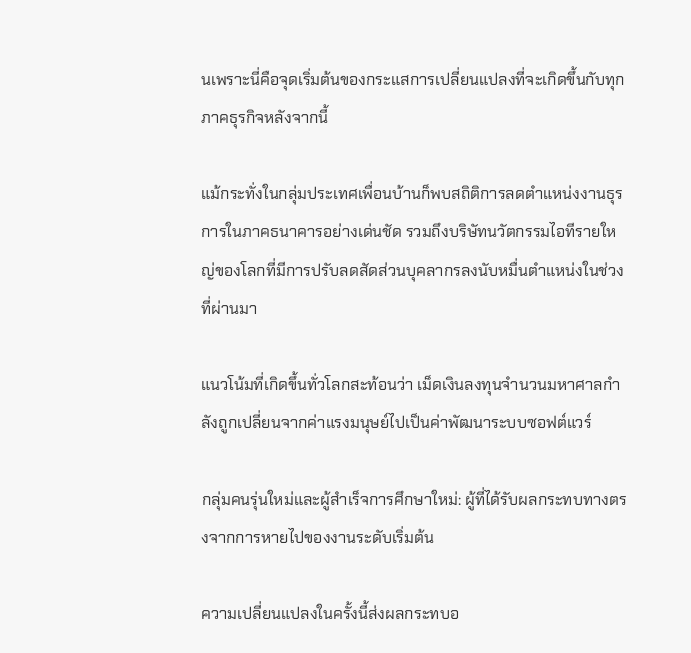นเพราะนี่คือจุดเริ่มต้นของกระแสการเปลี่ยนแปลงที่จะเกิดขึ้นกับทุกภาคธุรกิจหลังจากนี้

แม้กระทั่งในกลุ่มประเทศเพื่อนบ้านก็พบสถิติการลดตำแหน่งงานธุรการในภาคธนาคารอย่างเด่นชัด รวมถึงบริษัทนวัตกรรมไอทีรายใหญ่ของโลกที่มีการปรับลดสัดส่วนบุคลากรลงนับหมื่นตำแหน่งในช่วงที่ผ่านมา

แนวโน้มที่เกิดขึ้นทั่วโลกสะท้อนว่า เม็ดเงินลงทุนจำนวนมหาศาลกำลังถูกเปลี่ยนจากค่าแรงมนุษย์ไปเป็นค่าพัฒนาระบบซอฟต์แวร์

กลุ่มคนรุ่นใหม่และผู้สำเร็จการศึกษาใหม่: ผู้ที่ได้รับผลกระทบทางตรงจากการหายไปของงานระดับเริ่มต้น

ความเปลี่ยนแปลงในครั้งนี้ส่งผลกระทบอ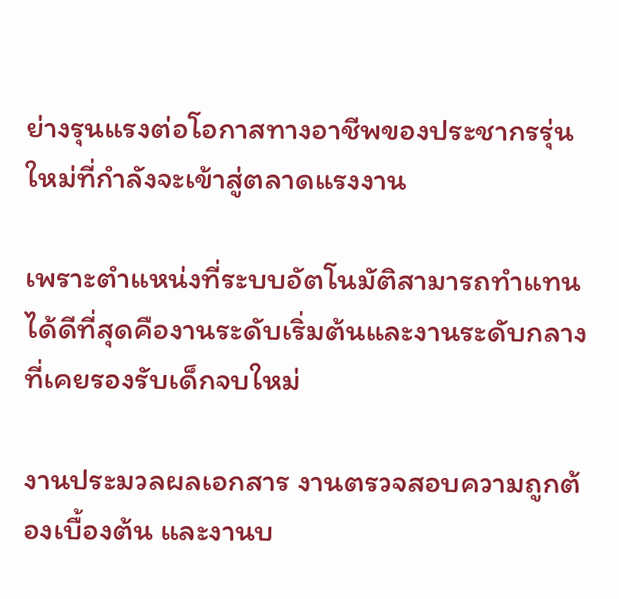ย่างรุนแรงต่อโอกาสทางอาชีพของประชากรรุ่นใหม่ที่กำลังจะเข้าสู่ตลาดแรงงาน

เพราะตำแหน่งที่ระบบอัตโนมัติสามารถทำแทนได้ดีที่สุดคืองานระดับเริ่มต้นและงานระดับกลางที่เคยรองรับเด็กจบใหม่

งานประมวลผลเอกสาร งานตรวจสอบความถูกต้องเบื้องต้น และงานบ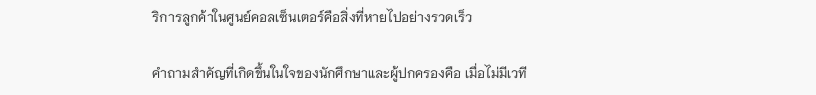ริการลูกค้าในศูนย์คอลเซ็นเตอร์คือสิ่งที่หายไปอย่างรวดเร็ว

คำถามสำคัญที่เกิดขึ้นในใจของนักศึกษาและผู้ปกครองคือ เมื่อไม่มีเวที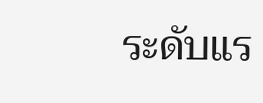ระดับแร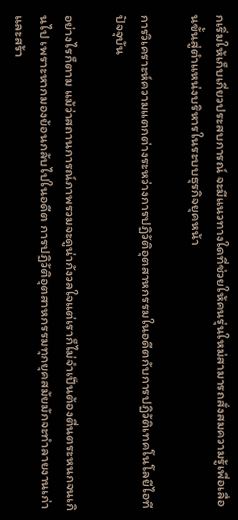กเริ่มให้เก็บเกี่ยวประสบการณ์ จะมีแนวทางใดที่ช่วยให้คนรุ่นใหม่สามารถสั่งสมความรู้เพื่อเลื่อนขั้นสู่ตำแหน่งบริหารในระบบธุรกิจยุคหน้า

การวิเคราะห์ความแตกต่างระหว่างการปฏิวัติอุตสาหกรรมในอดีตกับการปฏิวัติเทคโนโลยีไอทีปัจจุบัน

อย่างไรก็ตาม แม้ว่าสถานการณ์ภาพรวมจะดูน่ากังวลใจแต่เราก็ไม่จำเป็นต้องตื่นตระหนกจนเกินไป เพราะหากมองย้อนกลับไปในอดีต การปฏิวัติอุตสาหกรรมทุกยุคสมัยมักจะทำลายงานเก่าและสร้า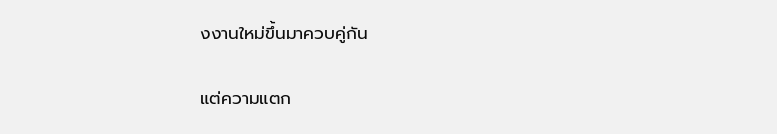งงานใหม่ขึ้นมาควบคู่กัน

แต่ความแตก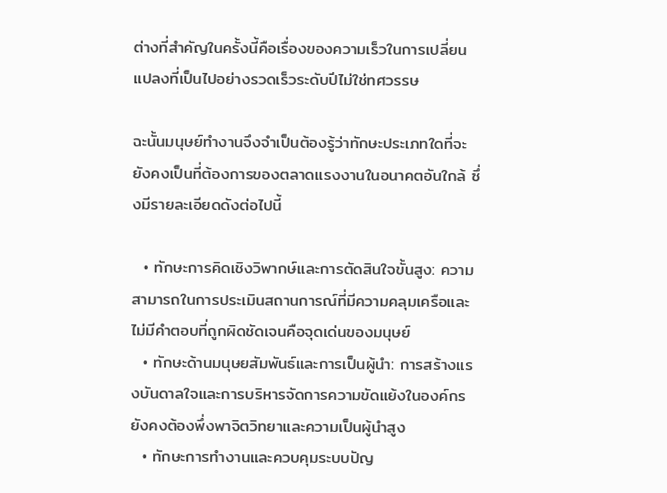ต่างที่สำคัญในครั้งนี้คือเรื่องของความเร็วในการเปลี่ยนแปลงที่เป็นไปอย่างรวดเร็วระดับปีไม่ใช่ทศวรรษ

ฉะนั้นมนุษย์ทำงานจึงจำเป็นต้องรู้ว่าทักษะประเภทใดที่จะยังคงเป็นที่ต้องการของตลาดแรงงานในอนาคตอันใกล้ ซึ่งมีรายละเอียดดังต่อไปนี้

  • ทักษะการคิดเชิงวิพากษ์และการตัดสินใจขั้นสูง: ความสามารถในการประเมินสถานการณ์ที่มีความคลุมเครือและไม่มีคำตอบที่ถูกผิดชัดเจนคือจุดเด่นของมนุษย์
  • ทักษะด้านมนุษยสัมพันธ์และการเป็นผู้นำ: การสร้างแรงบันดาลใจและการบริหารจัดการความขัดแย้งในองค์กรยังคงต้องพึ่งพาจิตวิทยาและความเป็นผู้นำสูง
  • ทักษะการทำงานและควบคุมระบบปัญ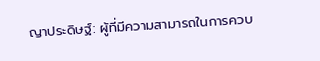ญาประดิษฐ์: ผู้ที่มีความสามารถในการควบ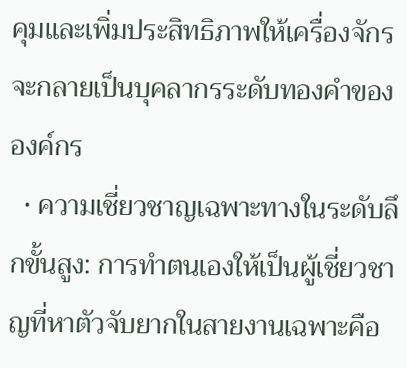คุมและเพิ่มประสิทธิภาพให้เครื่องจักรจะกลายเป็นบุคลากรระดับทองคำขององค์กร
  • ความเชี่ยวชาญเฉพาะทางในระดับลึกขั้นสูง: การทำตนเองให้เป็นผู้เชี่ยวชาญที่หาตัวจับยากในสายงานเฉพาะคือ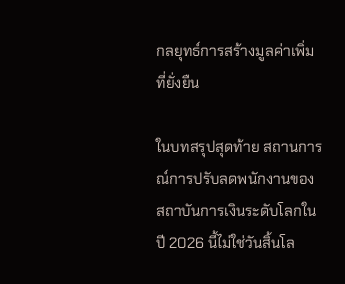กลยุทธ์การสร้างมูลค่าเพิ่มที่ยั่งยืน

ในบทสรุปสุดท้าย สถานการณ์การปรับลดพนักงานของสถาบันการเงินระดับโลกในปี 2026 นี้ไม่ใช่วันสิ้นโล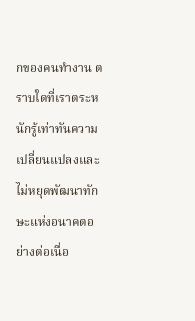กของคนทำงาน ตราบใดที่เราตระหนักรู้เท่าทันความเปลี่ยนแปลงและไม่หยุดพัฒนาทักษะแห่งอนาคตอย่างต่อเนื่อ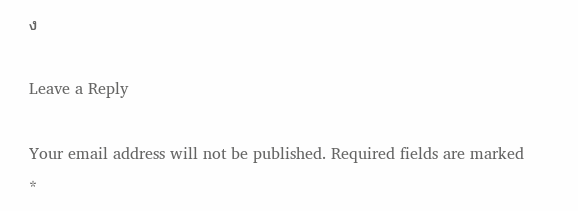ง

Leave a Reply

Your email address will not be published. Required fields are marked *